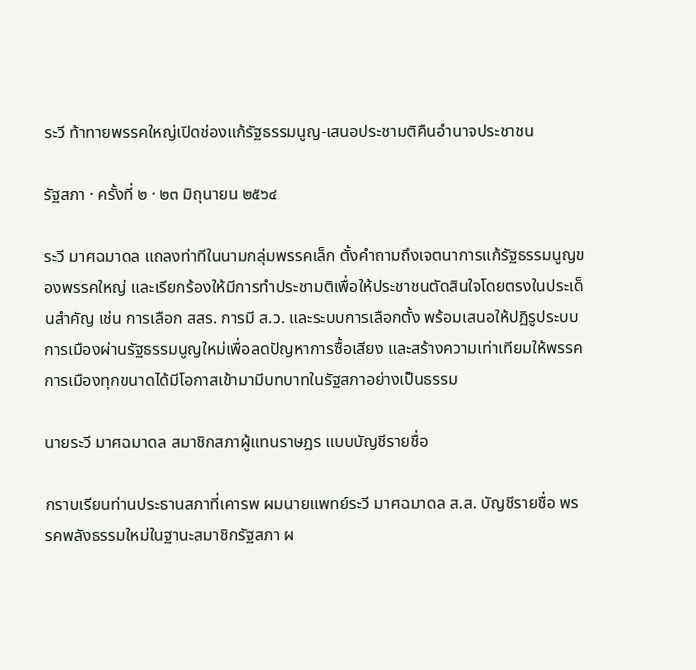ระวี ท้าทายพรรคใหญ่เปิดช่องแก้รัฐธรรมนูญ-เสนอประชามติคืนอำนาจประชาชน

รัฐสภา · ครั้งที่ ๒ · ๒๓ มิถุนายน ๒๕๖๔

ระวี มาศฉมาดล แถลงท่าทีในนามกลุ่มพรรคเล็ก ตั้งคำถามถึงเจตนาการแก้รัฐธรรมนูญของพรรคใหญ่ และเรียกร้องให้มีการทำประชามติเพื่อให้ประชาชนตัดสินใจโดยตรงในประเด็นสำคัญ เช่น การเลือก สสร. การมี ส.ว. และระบบการเลือกตั้ง พร้อมเสนอให้ปฏิรูประบบการเมืองผ่านรัฐธรรมนูญใหม่เพื่อลดปัญหาการซื้อเสียง และสร้างความเท่าเทียมให้พรรคการเมืองทุกขนาดได้มีโอกาสเข้ามามีบทบาทในรัฐสภาอย่างเป็นธรรม

นายระวี มาศฉมาดล สมาชิกสภาผู้แทนราษฎร แบบบัญชีรายชื่อ

กราบเรียนท่านประธานสภาที่เคารพ ผมนายแพทย์ระวี มาศฉมาดล ส.ส. บัญชีรายชื่อ พรรคพลังธรรมใหม่ในฐานะสมาชิกรัฐสภา ผ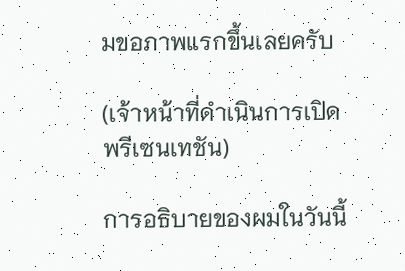มขอภาพแรกขึ้นเลยครับ

(เจ้าหน้าที่ดำเนินการเปิดพรีเซนเทชัน)

การอธิบายของผมในวันนี้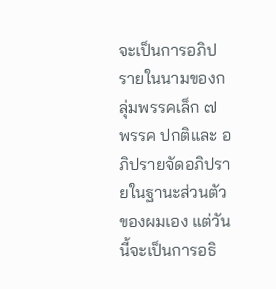จะเป็นการอภิปรายในนามของกลุ่มพรรคเล็ก ๗ พรรค ปกติและ อภิปรายจัดอภิปรายในฐานะส่วนตัวของผมเอง แต่วันนี้จะเป็นการอธิ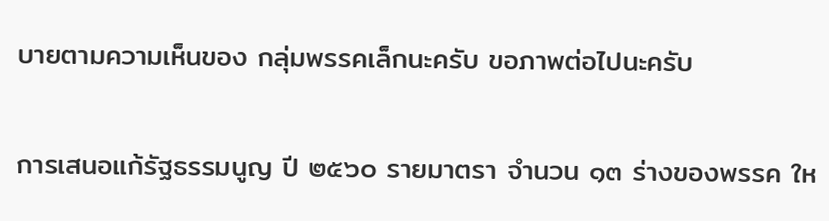บายตามความเห็นของ กลุ่มพรรคเล็กนะครับ ขอภาพต่อไปนะครับ

การเสนอแก้รัฐธรรมนูญ ปี ๒๕๖๐ รายมาตรา จำนวน ๑๓ ร่างของพรรค ให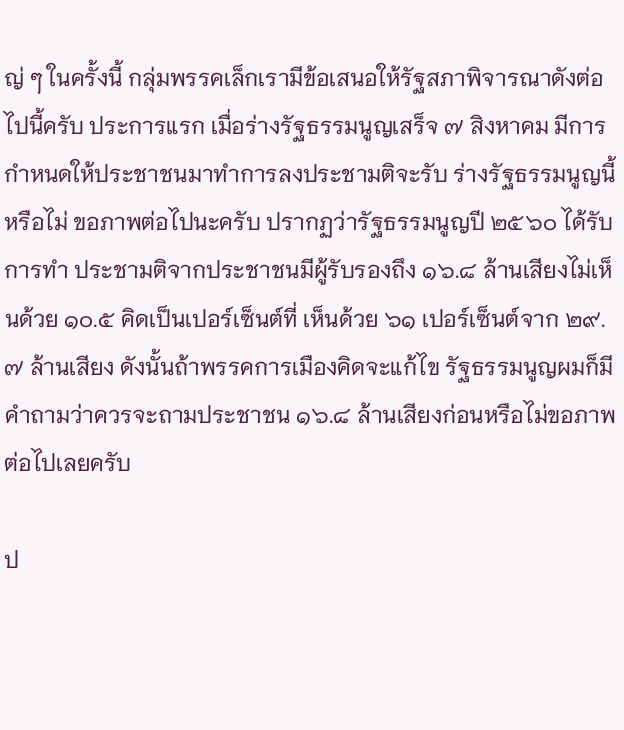ญ่ ๆ ในครั้งนี้ กลุ่มพรรคเล็กเรามีข้อเสนอให้รัฐสภาพิจารณาดังต่อไปนี้ครับ ประการแรก เมื่อร่างรัฐธรรมนูญเสร็จ ๗ สิงหาคม มีการกำหนดให้ประชาชนมาทำการลงประชามติจะรับ ร่างรัฐธรรมนูญนี้หรือไม่ ขอภาพต่อไปนะครับ ปรากฏว่ารัฐธรรมนูญปี ๒๕๖๐ ได้รับการทำ ประชามติจากประชาชนมีผู้รับรองถึง ๑๖.๘ ล้านเสียงไม่เห็นด้วย ๑๐.๕ คิดเป็นเปอร์เซ็นต์ที่ เห็นด้วย ๖๑ เปอร์เซ็นต์จาก ๒๙.๗ ล้านเสียง ดังนั้นถ้าพรรคการเมืองคิดจะแก้ไข รัฐธรรมนูญผมก็มีคำถามว่าควรจะถามประชาชน ๑๖.๘ ล้านเสียงก่อนหรือไม่ขอภาพ ต่อไปเลยครับ

ป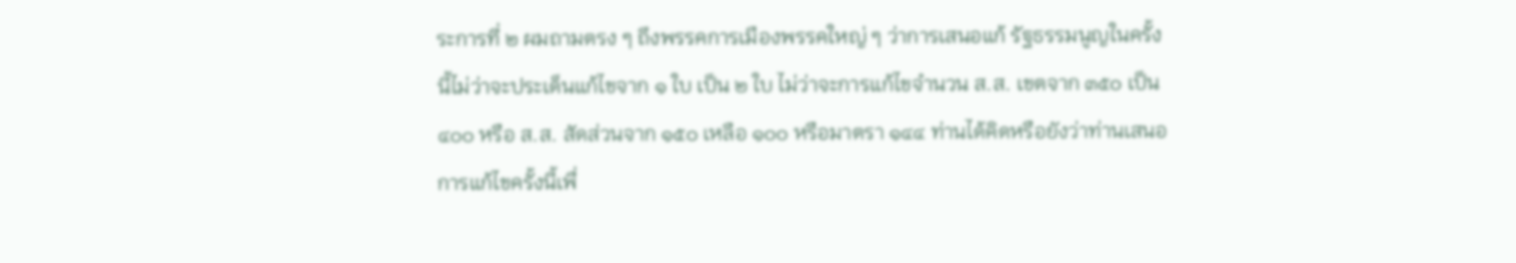ระการที่ ๒ ผมถามตรง ๆ ถึงพรรคการเมืองพรรคใหญ่ ๆ ว่าการเสนอแก้ รัฐธรรมนูญในครั้งนี้ไม่ว่าจะประเด็นแก้ไขจาก ๑ ใบ เป็น ๒ ใบ ไม่ว่าจะการแก้ไขจำนวน ส.ส. เขตจาก ๓๕๐ เป็น ๔๐๐ หรือ ส.ส. สัดส่วนจาก ๑๕๐ เหลือ ๑๐๐ หรือมาตรา ๑๔๔ ท่านได้คิดหรือยังว่าท่านเสนอการแก้ไขครั้งนี้เพื่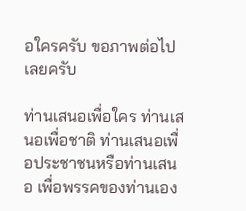อใครครับ ขอภาพต่อไปเลยครับ

ท่านเสนอเพื่อใคร ท่านเสนอเพื่อชาติ ท่านเสนอเพื่อประชาชนหรือท่านเสนอ เพื่อพรรคของท่านเอง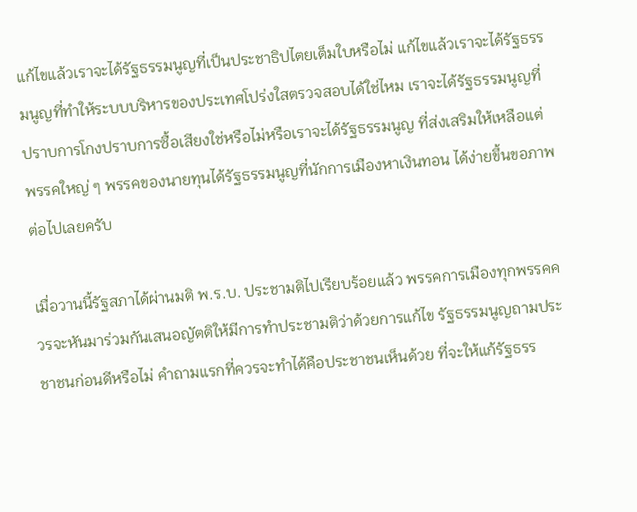แก้ไขแล้วเราจะได้รัฐธรรมนูญที่เป็นประชาธิปไตยเต็มใบหรือไม่ แก้ไขแล้วเราจะได้รัฐธรรมนูญที่ทำให้ระบบบริหารของประเทศโปร่งใสตรวจสอบได้ใช่ไหม เราจะได้รัฐธรรมนูญที่ปราบการโกงปราบการซื้อเสียงใช่หรือไม่หรือเราจะได้รัฐธรรมนูญ ที่ส่งเสริมให้เหลือแต่พรรคใหญ่ ๆ พรรคของนายทุนได้รัฐธรรมนูญที่นักการเมืองหาเงินทอน ได้ง่ายขึ้นขอภาพต่อไปเลยครับ

เมื่อวานนี้รัฐสภาได้ผ่านมติ พ.ร.บ. ประชามติไปเรียบร้อยแล้ว พรรคการเมืองทุกพรรคควรจะหันมาร่วมกันเสนอญัตติให้มีการทำประชามติว่าด้วยการแก้ไข รัฐธรรมนูญถามประชาชนก่อนดีหรือไม่ คำถามแรกที่ควรจะทำได้คือประชาชนเห็นด้วย ที่จะให้แก้รัฐธรร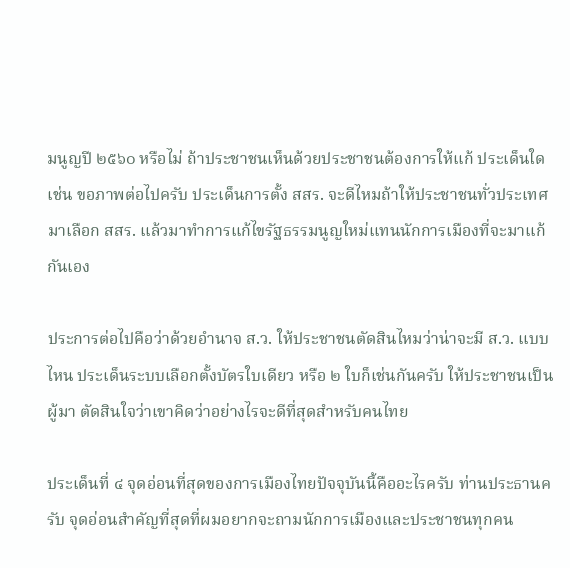มนูญปี ๒๕๖๐ หรือไม่ ถ้าประชาชนเห็นด้วยประชาชนต้องการให้แก้ ประเด็นใดเช่น ขอภาพต่อไปครับ ประเด็นการตั้ง สสร. จะดีไหมถ้าให้ประชาชนทั่วประเทศ มาเลือก สสร. แล้วมาทำการแก้ไขรัฐธรรมนูญใหม่แทนนักการเมืองที่จะมาแก้กันเอง

ประการต่อไปคือว่าด้วยอำนาจ ส.ว. ให้ประชาชนตัดสินไหมว่าน่าจะมี ส.ว. แบบไหน ประเด็นระบบเลือกตั้งบัตรใบเดียว หรือ ๒ ใบก็เช่นกันครับ ให้ประชาชนเป็นผู้มา ตัดสินใจว่าเขาคิดว่าอย่างไรจะดีที่สุดสำหรับคนไทย

ประเด็นที่ ๔ จุดอ่อนที่สุดของการเมืองไทยปัจจุบันนี้คืออะไรครับ ท่านประธานครับ จุดอ่อนสำคัญที่สุดที่ผมอยากจะถามนักการเมืองและประชาชนทุกคน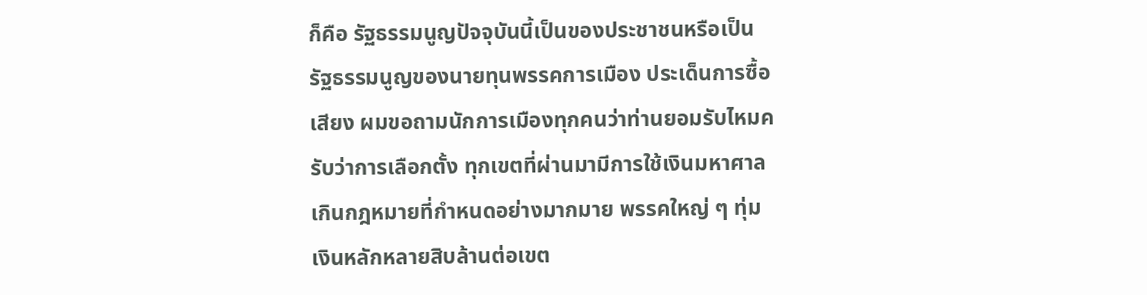ก็คือ รัฐธรรมนูญปัจจุบันนี้เป็นของประชาชนหรือเป็นรัฐธรรมนูญของนายทุนพรรคการเมือง ประเด็นการซื้อเสียง ผมขอถามนักการเมืองทุกคนว่าท่านยอมรับไหมครับว่าการเลือกตั้ง ทุกเขตที่ผ่านมามีการใช้เงินมหาศาลเกินกฎหมายที่กำหนดอย่างมากมาย พรรคใหญ่ ๆ ทุ่มเงินหลักหลายสิบล้านต่อเขต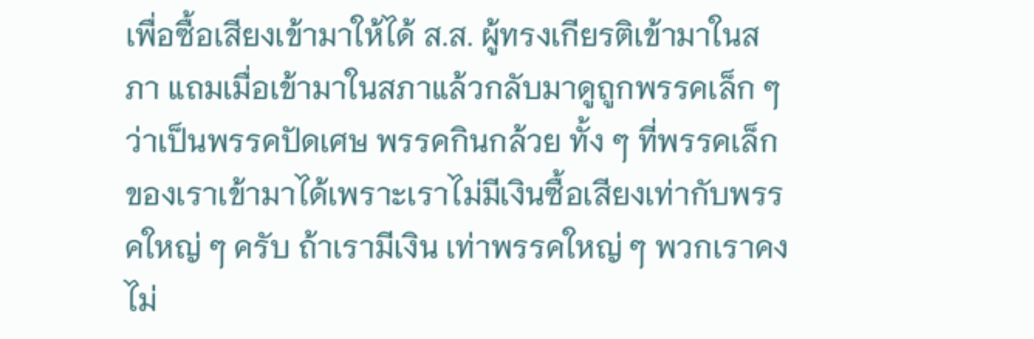เพื่อซื้อเสียงเข้ามาให้ได้ ส.ส. ผู้ทรงเกียรติเข้ามาในสภา แถมเมื่อเข้ามาในสภาแล้วกลับมาดูถูกพรรคเล็ก ๆ ว่าเป็นพรรคปัดเศษ พรรคกินกล้วย ทั้ง ๆ ที่พรรคเล็กของเราเข้ามาได้เพราะเราไม่มีเงินซื้อเสียงเท่ากับพรรคใหญ่ ๆ ครับ ถ้าเรามีเงิน เท่าพรรคใหญ่ ๆ พวกเราคงไม่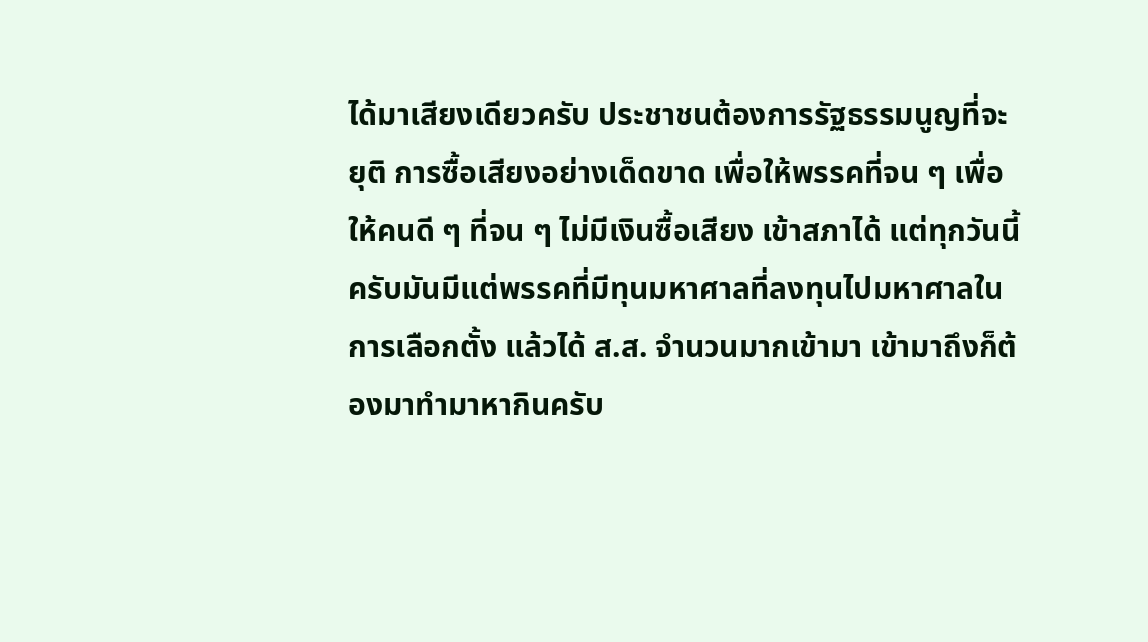ได้มาเสียงเดียวครับ ประชาชนต้องการรัฐธรรมนูญที่จะยุติ การซื้อเสียงอย่างเด็ดขาด เพื่อให้พรรคที่จน ๆ เพื่อให้คนดี ๆ ที่จน ๆ ไม่มีเงินซื้อเสียง เข้าสภาได้ แต่ทุกวันนี้ครับมันมีแต่พรรคที่มีทุนมหาศาลที่ลงทุนไปมหาศาลในการเลือกตั้ง แล้วได้ ส.ส. จำนวนมากเข้ามา เข้ามาถึงก็ต้องมาทำมาหากินครับ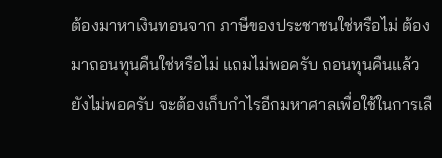ต้องมาหาเงินทอนจาก ภาษีของประชาชนใช่หรือไม่ ต้องมาถอนทุนคืนใช่หรือไม่ แถมไม่พอครับ ถอนทุนคืนแล้ว ยังไม่พอครับ จะต้องเก็บกำไรอีกมหาศาลเพื่อใช้ในการเลื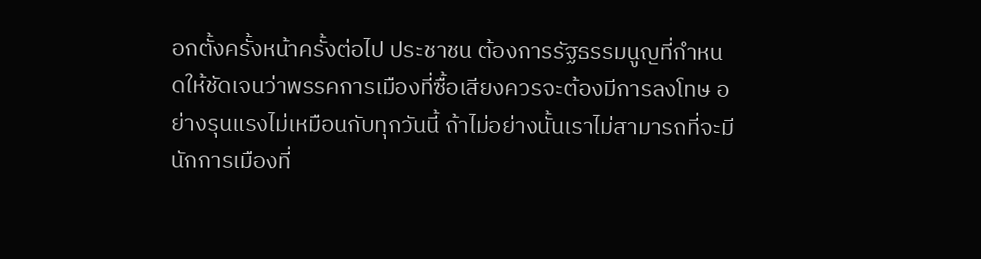อกตั้งครั้งหน้าครั้งต่อไป ประชาชน ต้องการรัฐธรรมนูญที่กำหนดให้ชัดเจนว่าพรรคการเมืองที่ซื้อเสียงควรจะต้องมีการลงโทษ อย่างรุนแรงไม่เหมือนกับทุกวันนี้ ถ้าไม่อย่างนั้นเราไม่สามารถที่จะมีนักการเมืองที่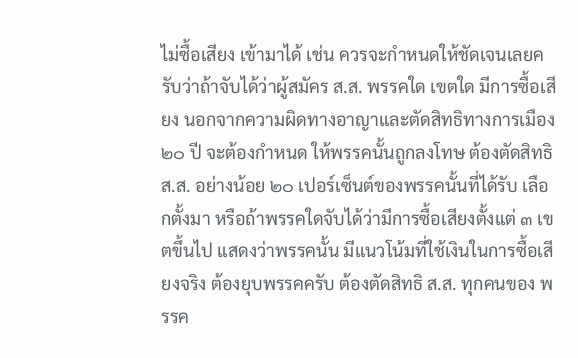ไม่ซื้อเสียง เข้ามาได้ เช่น ควรจะกำหนดให้ชัดเจนเลยครับว่าถ้าจับได้ว่าผู้สมัคร ส.ส. พรรคใด เขตใด มีการซื้อเสียง นอกจากความผิดทางอาญาและตัดสิทธิทางการเมือง ๒๐ ปี จะต้องกำหนด ให้พรรคนั้นถูกลงโทษ ต้องตัดสิทธิ ส.ส. อย่างน้อย ๒๐ เปอร์เซ็นต์ของพรรคนั้นที่ได้รับ เลือกตั้งมา หรือถ้าพรรคใดจับได้ว่ามีการซื้อเสียงตั้งแต่ ๓ เขตขึ้นไป แสดงว่าพรรคนั้น มีแนวโน้มที่ใช้เงินในการซื้อเสียงจริง ต้องยุบพรรคครับ ต้องตัดสิทธิ ส.ส. ทุกคนของ พรรค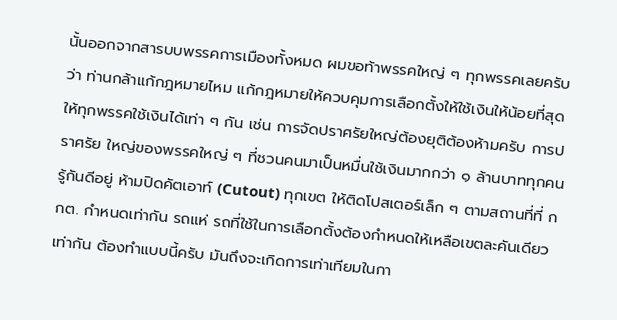นั้นออกจากสารบบพรรคการเมืองทั้งหมด ผมขอท้าพรรคใหญ่ ๆ ทุกพรรคเลยครับว่า ท่านกล้าแก้กฎหมายไหม แก้กฎหมายให้ควบคุมการเลือกตั้งให้ใช้เงินให้น้อยที่สุด ให้ทุกพรรคใช้เงินได้เท่า ๆ กัน เช่น การจัดปราศรัยใหญ่ต้องยุติต้องห้ามครับ การปราศรัย ใหญ่ของพรรคใหญ่ ๆ ที่ชวนคนมาเป็นหมื่นใช้เงินมากกว่า ๑ ล้านบาททุกคนรู้กันดีอยู่ ห้ามปิดคัตเอาท์ (Cutout) ทุกเขต ให้ติดโปสเตอร์เล็ก ๆ ตามสถานที่ที่ กกต. กำหนดเท่ากัน รถแห่ รถที่ใช้ในการเลือกตั้งต้องกำหนดให้เหลือเขตละคันเดียวเท่ากัน ต้องทำแบบนี้ครับ มันถึงจะเกิดการเท่าเทียมในกา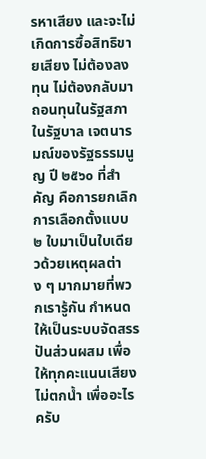รหาเสียง และจะไม่เกิดการซื้อสิทธิขายเสียง ไม่ต้องลงทุน ไม่ต้องกลับมาถอนทุนในรัฐสภา ในรัฐบาล เจตนารมณ์ของรัฐธรรมนูญ ปี ๒๕๖๐ ที่สำคัญ คือการยกเลิกการเลือกตั้งแบบ ๒ ใบมาเป็นใบเดียวด้วยเหตุผลต่าง ๆ มากมายที่พวกเรารู้กัน กำหนดให้เป็นระบบจัดสรรปันส่วนผสม เพื่อให้ทุกคะแนนเสียงไม่ตกน้ำ เพื่ออะไรครับ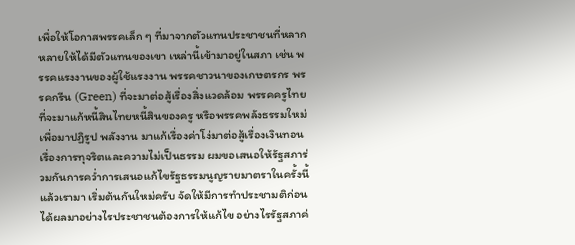เพื่อให้โอกาสพรรคเล็ก ๆ ที่มาจากตัวแทนประชาชนที่หลากหลายให้ได้มีตัวแทนของเขา เหล่านี้เข้ามาอยู่ในสภา เช่น พรรคแรงงานของผู้ใช้แรงงาน พรรคชาวนาของเกษตรกร พรรคกรีน (Green) ที่จะมาต่อสู้เรื่องสิ่งแวดล้อม พรรคครูไทยที่จะมาแก้หนี้สินไทยหนี้สินของครู หรือพรรคพลังธรรมใหม่เพื่อมาปฏิรูป พลังงาน มาแก้เรื่องค่าโง่มาต่อสู้เรื่องเงินทอน เรื่องการทุจริตและความไม่เป็นธรรม ผมขอเสนอให้รัฐสภาร่วมกันการคว่ำการเสนอแก้ไขรัฐธรรมนูญรายมาตราในครั้งนี้แล้วเรามา เริ่มต้นกันใหม่ครับ จัดให้มีการทำประชามติก่อน ได้ผลมาอย่างไรประชาชนต้องการให้แก้ไข อย่างไรรัฐสภาค่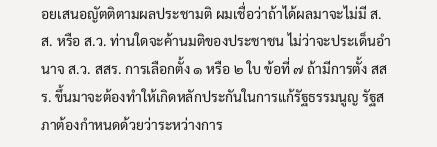อยเสนอญัตติตามผลประชามติ ผมเชื่อว่าถ้าได้ผลมาจะไม่มี ส.ส. หรือ ส.ว. ท่านใดจะค้านมติของประชาชน ไม่ว่าจะประเด็นอำนาจ ส.ว. สสร. การเลือกตั้ง ๑ หรือ ๒ ใบ ข้อที่ ๗ ถ้ามีการตั้ง สสร. ขึ้นมาจะต้องทำให้เกิดหลักประกันในการแก้รัฐธรรมนูญ รัฐสภาต้องกำหนดด้วยว่าระหว่างการ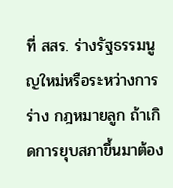ที่ สสร. ร่างรัฐธรรมนูญใหม่หรือระหว่างการร่าง กฎหมายลูก ถ้าเกิดการยุบสภาขึ้นมาต้อง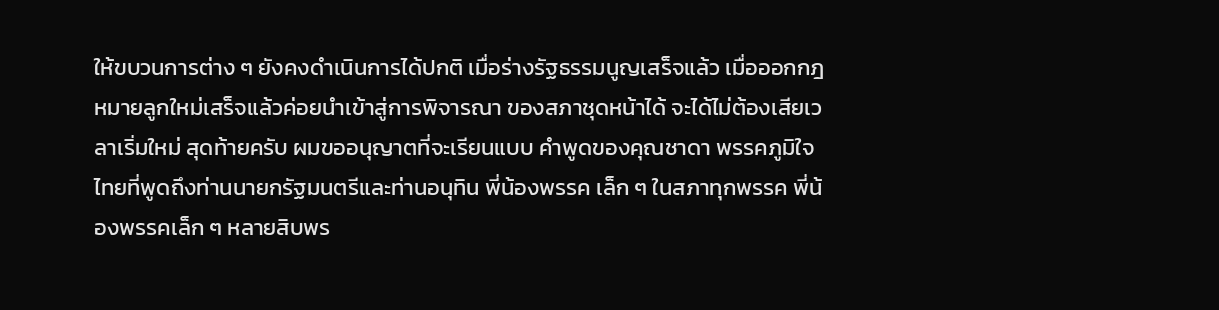ให้ขบวนการต่าง ๆ ยังคงดำเนินการได้ปกติ เมื่อร่างรัฐธรรมนูญเสร็จแล้ว เมื่อออกกฎหมายลูกใหม่เสร็จแล้วค่อยนำเข้าสู่การพิจารณา ของสภาชุดหน้าได้ จะได้ไม่ต้องเสียเวลาเริ่มใหม่ สุดท้ายครับ ผมขออนุญาตที่จะเรียนแบบ คำพูดของคุณชาดา พรรคภูมิใจไทยที่พูดถึงท่านนายกรัฐมนตรีและท่านอนุทิน พี่น้องพรรค เล็ก ๆ ในสภาทุกพรรค พี่น้องพรรคเล็ก ๆ หลายสิบพร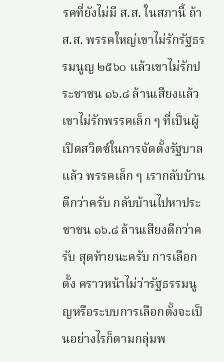รคที่ยังไม่มี ส.ส. ในสภานี้ ถ้า ส.ส. พรรคใหญ่เขาไม่รักรัฐธรรมนูญ ๒๕๖๐ แล้วเขาไม่รักประชาชน ๑๖.๘ ล้านเสียงแล้ว เขาไม่รักพรรคเล็ก ๆ ที่เป็นผู้เปิดสวิตซ์ในการจัดตั้งรัฐบาลแล้ว พรรคเล็ก ๆ เรากลับบ้าน ดีกว่าครับ กลับบ้านไปหาประชาชน ๑๖.๘ ล้านเสียงดีกว่าครับ สุดท้ายนะครับ การเลือกตั้ง คราวหน้าไม่ว่ารัฐธรรมนูญหรือระบบการเลือกตั้งจะเป็นอย่างไรก็ตามกลุ่มพ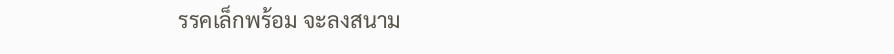รรคเล็กพร้อม จะลงสนาม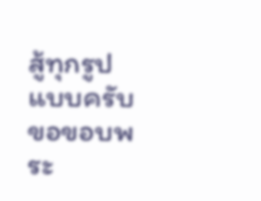สู้ทุกรูปแบบครับ ขอขอบพระ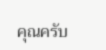คุณครับ